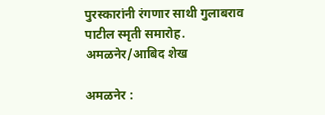पुरस्कारांनी रंगणार साथी गुलाबराव पाटील स्मृती समारोह.
अमळनेर/आबिद शेख

अमळनेर :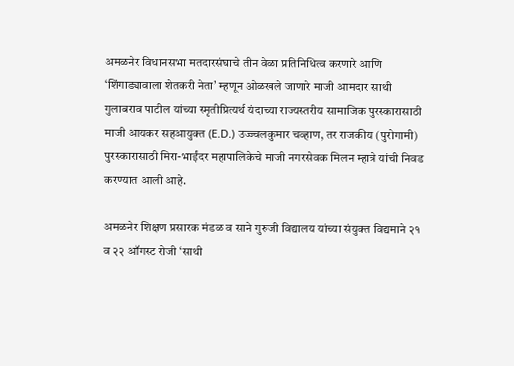अमळनेर विधानसभा मतदारसंघाचे तीन वेळा प्रतिनिधित्व करणारे आणि ‘शिंगाड्यावाला शेतकरी नेता’ म्हणून ओळखले जाणारे माजी आमदार साथी गुलाबराव पाटील यांच्या स्मृतीप्रित्यर्थ यंदाच्या राज्यस्तरीय सामाजिक पुरस्कारासाठी माजी आयकर सहआयुक्त (E.D.) उज्ज्वलकुमार चव्हाण, तर राजकीय (पुरोगामी) पुरस्कारासाठी मिरा-भाईंदर महापालिकेचे माजी नगरसेवक मिलन म्हात्रे यांची निवड करण्यात आली आहे.

अमळनेर शिक्षण प्रसारक मंडळ व साने गुरुजी विद्यालय यांच्या संयुक्त विद्यमाने २१ व २२ ऑगस्ट रोजी ‘साथी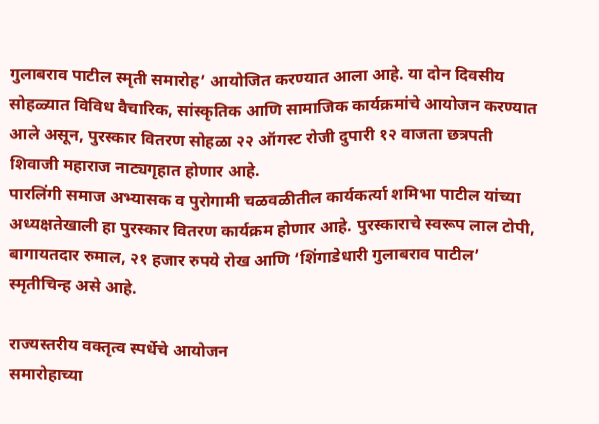गुलाबराव पाटील स्मृती समारोह’ आयोजित करण्यात आला आहे. या दोन दिवसीय सोहळ्यात विविध वैचारिक, सांस्कृतिक आणि सामाजिक कार्यक्रमांचे आयोजन करण्यात आले असून, पुरस्कार वितरण सोहळा २२ ऑगस्ट रोजी दुपारी १२ वाजता छत्रपती शिवाजी महाराज नाट्यगृहात होणार आहे.
पारलिंगी समाज अभ्यासक व पुरोगामी चळवळीतील कार्यकर्त्या शमिभा पाटील यांच्या अध्यक्षतेखाली हा पुरस्कार वितरण कार्यक्रम होणार आहे. पुरस्काराचे स्वरूप लाल टोपी, बागायतदार रुमाल, २१ हजार रुपये रोख आणि ‘शिंगाडेधारी गुलाबराव पाटील’ स्मृतीचिन्ह असे आहे.

राज्यस्तरीय वक्तृत्व स्पर्धेचे आयोजन
समारोहाच्या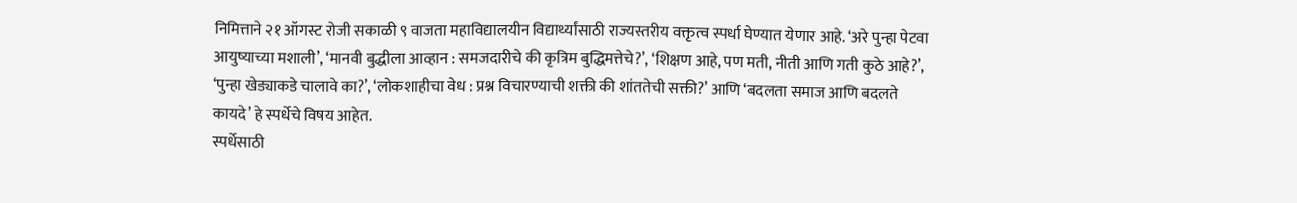निमित्ताने २१ ऑगस्ट रोजी सकाळी ९ वाजता महाविद्यालयीन विद्यार्थ्यांसाठी राज्यस्तरीय वक्तृत्व स्पर्धा घेण्यात येणार आहे. ‘अरे पुन्हा पेटवा आयुष्याच्या मशाली’, ‘मानवी बुद्धीला आव्हान : समजदारीचे की कृत्रिम बुद्धिमत्तेचे?’, ‘शिक्षण आहे, पण मती, नीती आणि गती कुठे आहे?’, ‘पुन्हा खेड्याकडे चालावे का?’, ‘लोकशाहीचा वेध : प्रश्न विचारण्याची शक्ती की शांततेची सक्ती?’ आणि ‘बदलता समाज आणि बदलते कायदे’ हे स्पर्धेचे विषय आहेत.
स्पर्धेसाठी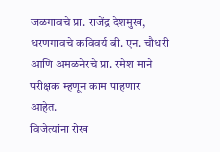जळगावचे प्रा. राजेंद्र देशमुख, धरणगावचे कविवर्य बी. एन. चौधरी आणि अमळनेरचे प्रा. रमेश माने परीक्षक म्हणून काम पाहणार आहेत.
विजेत्यांना रोख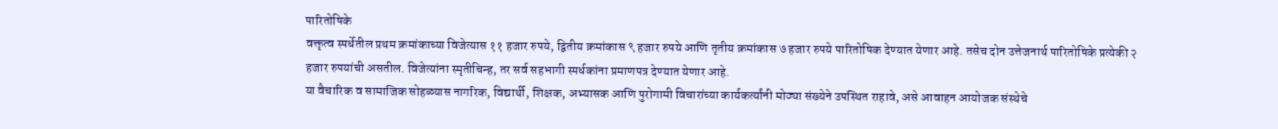पारितोषिके
वक्तृत्व स्पर्धेतील प्रथम क्रमांकाच्या विजेत्यास ११ हजार रुपये, द्वितीय क्रमांकास ९ हजार रुपये आणि तृतीय क्रमांकास ७ हजार रुपये पारितोषिक देण्यात येणार आहे. तसेच दोन उत्तेजनार्थ पारितोषिके प्रत्येकी २ हजार रुपयांची असतील. विजेत्यांना स्मृतीचिन्ह, तर सर्व सहभागी स्पर्धकांना प्रमाणपत्र देण्यात येणार आहे.
या वैचारिक व सामाजिक सोहळ्यास नागरिक, विद्यार्थी, शिक्षक, अभ्यासक आणि पुरोगामी विचारांच्या कार्यकर्त्यांनी मोठ्या संख्येने उपस्थित राहावे, असे आवाहन आयोजक संस्थेचे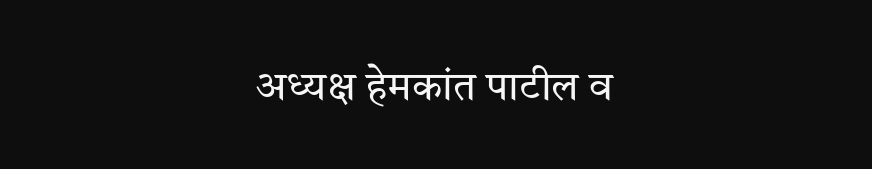अध्यक्ष हेमकांत पाटील व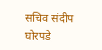सचिव संदीप घोरपडे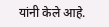यांनी केले आहे.